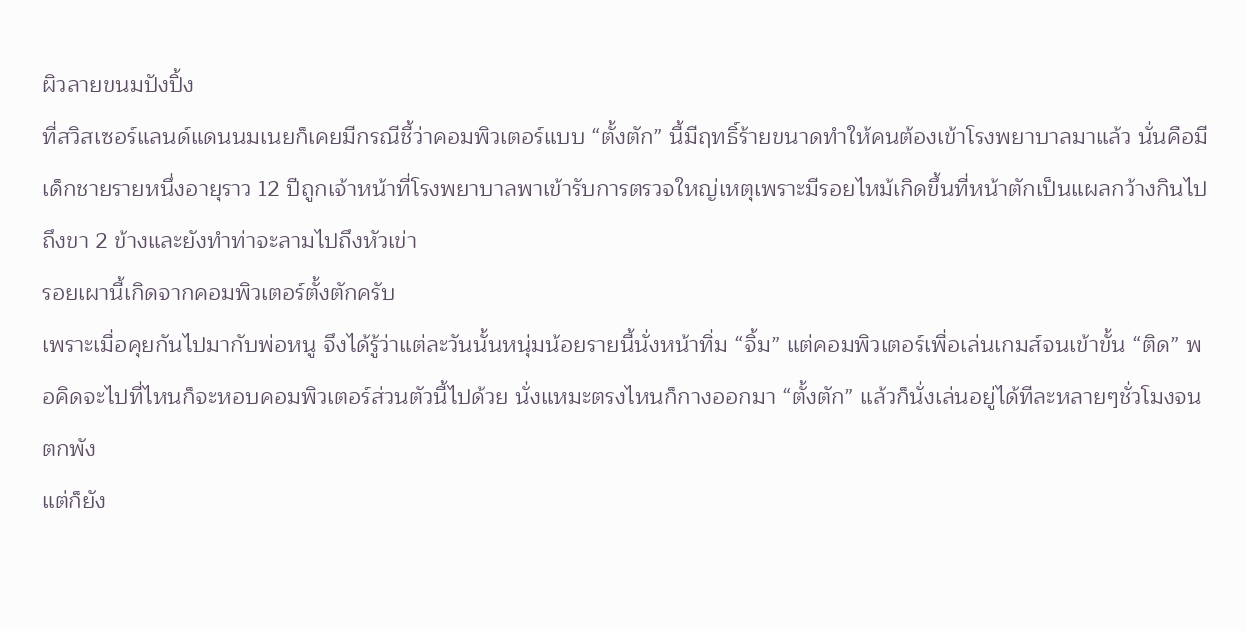ผิวลายขนมปังปิ้ง
ที่สวิสเซอร์แลนด์แดนนมเนยก็เคยมีกรณีชี้ว่าคอมพิวเตอร์แบบ “ตั้งตัก” นี้มีฤทธิ์ร้ายขนาดทำให้คนต้องเข้าโรงพยาบาลมาแล้ว นั่นคือมีเด็กชายรายหนึ่งอายุราว 12 ปีถูกเจ้าหน้าที่โรงพยาบาลพาเข้ารับการตรวจใหญ่เหตุเพราะมีรอยไหม้เกิดขึ้นที่หน้าตักเป็นแผลกว้างกินไปถึงขา 2 ข้างและยังทำท่าจะลามไปถึงหัวเข่า
รอยเผานี้เกิดจากคอมพิวเตอร์ตั้งตักครับ
เพราะเมื่อคุยกันไปมากับพ่อหนู จึงได้รู้ว่าแต่ละวันนั้นหนุ่มน้อยรายนี้นั่งหน้าทิ่ม “จิ้ม” แต่คอมพิวเตอร์เพื่อเล่นเกมส์จนเข้าขั้น “ติด” พอคิดจะไปที่ไหนก็จะหอบคอมพิวเตอร์ส่วนตัวนี้ไปด้วย นั่งแหมะตรงไหนก็กางออกมา “ตั้งตัก” แล้วก็นั่งเล่นอยู่ได้ทีละหลายๆชั่วโมงจนตกพัง
แต่ก็ยัง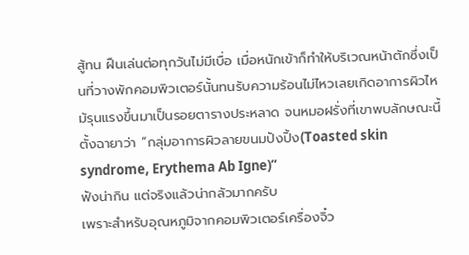สู้ทน ฝืนเล่นต่อทุกวันไม่มีเบื่อ เมื่อหนักเข้าก็ทำให้บริเวณหน้าตักซึ่งเป็นที่วางพักคอมพิวเตอร์นั้นทนรับความร้อนไม่ไหวเลยเกิดอาการผิวไหม้รุนแรงขึ้นมาเป็นรอยตารางประหลาด จนหมอฝรั่งที่เขาพบลักษณะนี้ตั้งฉายาว่า “กลุ่มอาการผิวลายขนมปังปิ้ง(Toasted skin syndrome, Erythema Ab Igne)”
ฟังน่ากิน แต่จริงแล้วน่ากลัวมากครับ
เพราะสำหรับอุณหภูมิจากคอมพิวเตอร์เครื่องจิ๋ว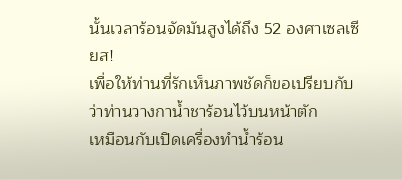นั้นเวลาร้อนจัดมันสูงได้ถึง 52 องศาเซลเซียส!
เพื่อให้ท่านที่รักเห็นภาพชัดก็ขอเปรียบกับว่าท่านวางกาน้ำชาร้อนไว้บนหน้าตัก
เหมือนกับเปิดเครื่องทำน้ำร้อน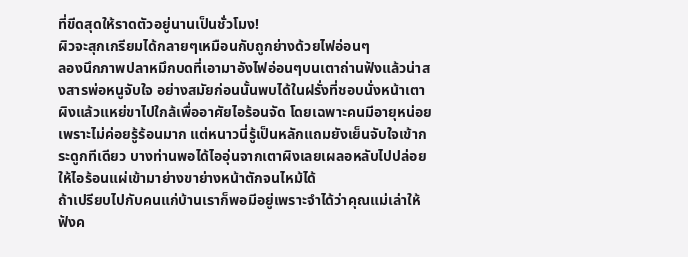ที่ขีดสุดให้ราดตัวอยู่นานเป็นชั่วโมง!
ผิวจะสุกเกรียมได้กลายๆเหมือนกับถูกย่างด้วยไฟอ่อนๆ
ลองนึกภาพปลาหมึกบดที่เอามาอังไฟอ่อนๆบนเตาถ่านฟังแล้วน่าสงสารพ่อหนูจับใจ อย่างสมัยก่อนนั้นพบได้ในฝรั่งที่ชอบนั่งหน้าเตาผิงแล้วแหย่ขาไปใกล้เพื่ออาศัยไอร้อนจัด โดยเฉพาะคนมีอายุหน่อยเพราะไม่ค่อยรู้ร้อนมาก แต่หนาวนี่รู้เป็นหลักแถมยังเย็นจับใจเข้ากระดูกทีเดียว บางท่านพอได้ไออุ่นจากเตาผิงเลยเผลอหลับไปปล่อยให้ไอร้อนแผ่เข้ามาย่างขาย่างหน้าตักจนไหม้ได้
ถ้าเปรียบไปกับคนแก่บ้านเราก็พอมีอยู่เพราะจำได้ว่าคุณแม่เล่าให้ฟังค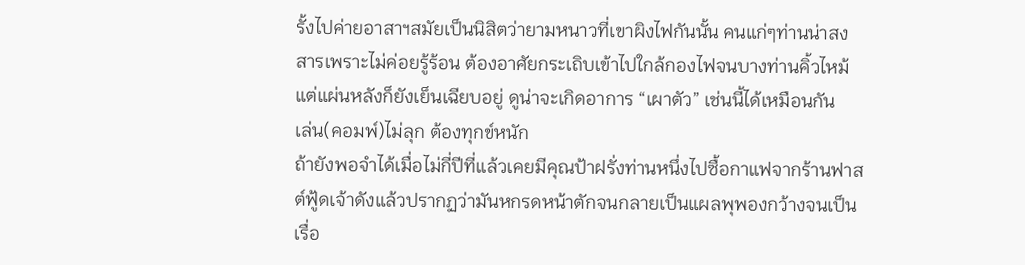รั้งไปค่ายอาสาฯสมัยเป็นนิสิตว่ายามหนาวที่เขาผิงไฟกันนั้น คนแก่ๆท่านน่าสงสารเพราะไม่ค่อยรู้ร้อน ต้องอาศัยกระเถิบเข้าไปใกล้กองไฟจนบางท่านคิ้วไหม้ แต่แผ่นหลังก็ยังเย็นเฉียบอยู่ ดูน่าจะเกิดอาการ “เผาตัว” เช่นนี้ได้เหมือนกัน
เล่น(คอมพ์)ไม่ลุก ต้องทุกข์หนัก
ถ้ายังพอจำได้เมื่อไม่กี่ปีที่แล้วเคยมีคุณป้าฝรั่งท่านหนึ่งไปซื้อกาแฟจากร้านฟาสต์ฟู้ดเจ้าดังแล้วปรากฏว่ามันหกรดหน้าตักจนกลายเป็นแผลพุพองกว้างจนเป็นเรื่อ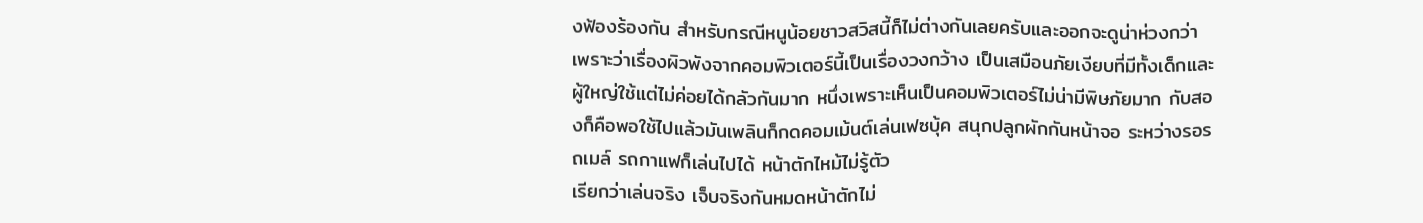งฟ้องร้องกัน สำหรับกรณีหนูน้อยชาวสวิสนี้ก็ไม่ต่างกันเลยครับและออกจะดูน่าห่วงกว่า
เพราะว่าเรื่องผิวพังจากคอมพิวเตอร์นี้เป็นเรื่องวงกว้าง เป็นเสมือนภัยเงียบที่มีทั้งเด็กและผู้ใหญ่ใช้แต่ไม่ค่อยได้กลัวกันมาก หนึ่งเพราะเห็นเป็นคอมพิวเตอร์ไม่น่ามีพิษภัยมาก กับสองก็คือพอใช้ไปแล้วมันเพลินก็กดคอมเม้นต์เล่นเฟซบุ้ค สนุกปลูกผักกันหน้าจอ ระหว่างรอรถเมล์ รถกาแฟก็เล่นไปได้ หน้าตักไหม้ไม่รู้ตัว
เรียกว่าเล่นจริง เจ็บจริงกันหมดหน้าตักไม่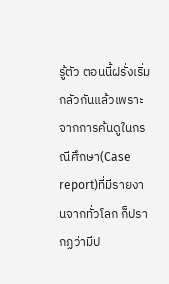รู้ตัว ตอนนี้ฝรั่งเริ่มกลัวกันแล้วเพราะจากการค้นดูในกรณีศึกษา(Case report)ที่มีรายงานจากทั่วโลก ก็ปรากฏว่ามีป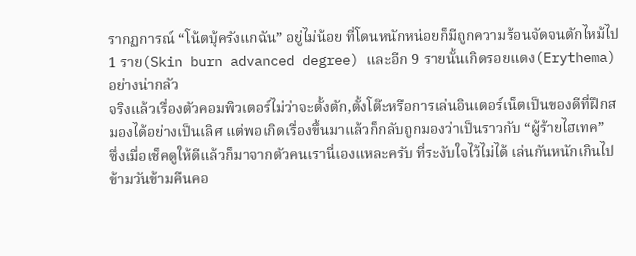รากฏการณ์ “โน้ตบุ้ครังแกฉัน” อยู่ไม่น้อย ที่โดนหนักหน่อยก็มีถูกความร้อนจัดจนตักไหม้ไป 1 ราย(Skin burn advanced degree) และอีก 9 รายนั้นเกิดรอยแดง(Erythema)อย่างน่ากลัว
จริงแล้วเรื่องตัวคอมพิวเตอร์ไม่ว่าจะตั้งตัก,ตั้งโต๊ะหรือการเล่นอินเตอร์เน็ตเป็นของดีที่ฝึกสมองได้อย่างเป็นเลิศ แต่พอเกิดเรื่องขึ้นมาแล้วก็กลับถูกมองว่าเป็นราวกับ “ผู้ร้ายไฮเทค”
ซึ่งเมื่อเช็คดูให้ดีแล้วก็มาจากตัวคนเรานี่เองแหละครับ ที่ระงับใจไว้ไม่ได้ เล่นกันหนักเกินไปข้ามวันข้ามคืนคอ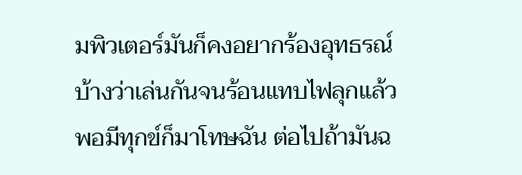มพิวเตอร์มันก็คงอยากร้องอุทธรณ์บ้างว่าเล่นกันจนร้อนแทบไฟลุกแล้วพอมีทุกข์ก็มาโทษฉัน ต่อไปถ้ามันฉ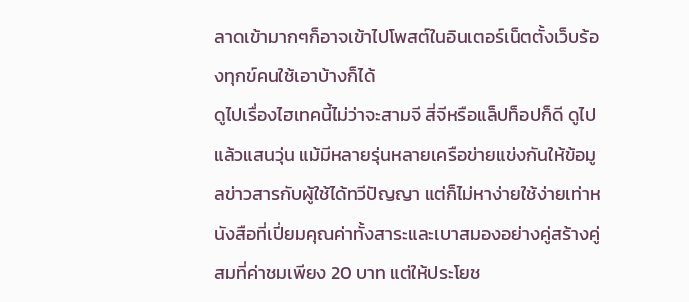ลาดเข้ามากๆก็อาจเข้าไปโพสต์ในอินเตอร์เน็ตตั้งเว็บร้องทุกข์คนใช้เอาบ้างก็ได้
ดูไปเรื่องไฮเทคนี้ไม่ว่าจะสามจี สี่จีหรือแล็ปท็อปก็ดี ดูไปแล้วแสนวุ่น แม้มีหลายรุ่นหลายเครือข่ายแข่งกันให้ข้อมูลข่าวสารกับผู้ใช้ได้ทวีปัญญา แต่ก็ไม่หาง่ายใช้ง่ายเท่าหนังสือที่เปี่ยมคุณค่าทั้งสาระและเบาสมองอย่างคู่สร้างคู่สมที่ค่าชมเพียง 20 บาท แต่ให้ประโยช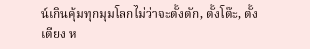น์เกินคุ้มทุกมุมโลกไม่ว่าจะตั้งตัก, ตั้งโต๊ะ, ตั้งเตียง ห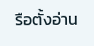รือตั้งอ่าน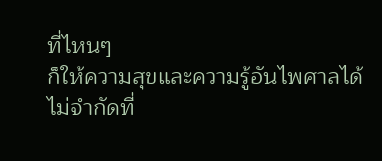ที่ไหนๆ
ก็ให้ความสุขและความรู้อันไพศาลได้ไม่จำกัดที่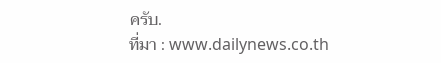ครับ.
ที่มา : www.dailynews.co.th